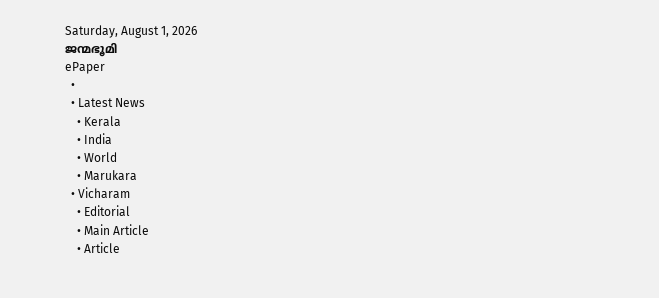Saturday, August 1, 2026
ജന്മഭൂമി
ePaper
  •
  • Latest News
    • Kerala
    • India
    • World
    • Marukara
  • Vicharam
    • Editorial
    • Main Article
    • Article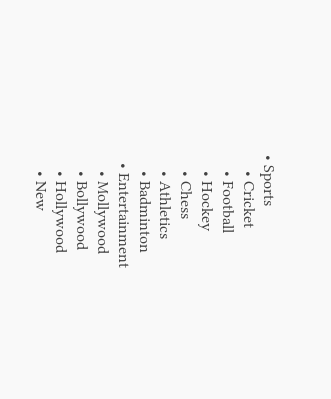• Sports
    • Cricket
    • Football
    • Hockey
    • Chess
    • Athletics
    • Badminton
  • Entertainment
    • Mollywood
    • Bollywood
    • Hollywood
    • New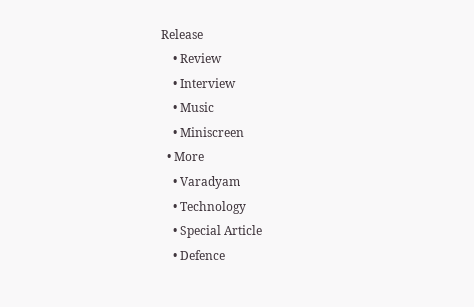Release
    • Review
    • Interview
    • Music
    • Miniscreen
  • More
    • Varadyam
    • Technology
    • Special Article
    • Defence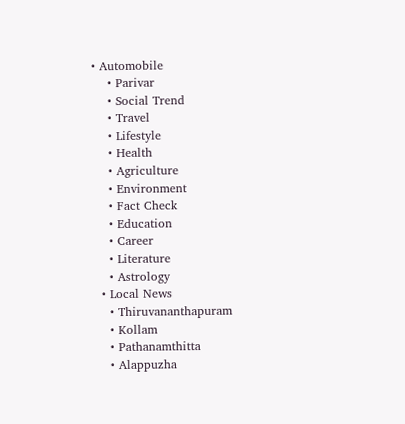• Automobile
    • Parivar
    • Social Trend
    • Travel
    • Lifestyle
    • Health
    • Agriculture
    • Environment
    • Fact Check
    • Education
    • Career
    • Literature
    • Astrology
  • Local News
    • Thiruvananthapuram
    • Kollam
    • Pathanamthitta
    • Alappuzha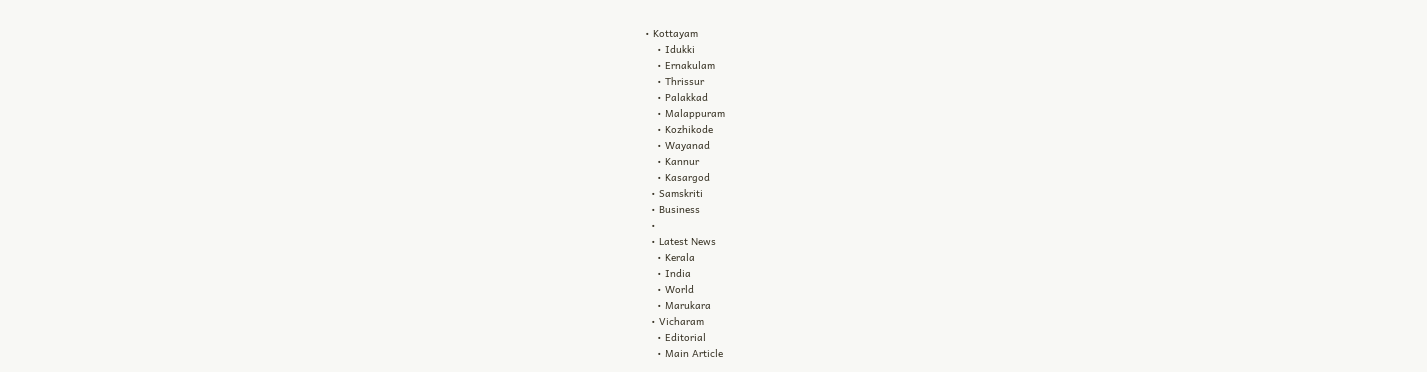• Kottayam
    • Idukki
    • Ernakulam
    • Thrissur
    • Palakkad
    • Malappuram
    • Kozhikode
    • Wayanad
    • Kannur
    • Kasargod
  • Samskriti
  • Business
  •
  • Latest News
    • Kerala
    • India
    • World
    • Marukara
  • Vicharam
    • Editorial
    • Main Article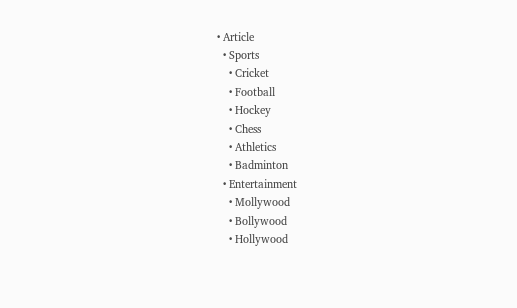• Article
  • Sports
    • Cricket
    • Football
    • Hockey
    • Chess
    • Athletics
    • Badminton
  • Entertainment
    • Mollywood
    • Bollywood
    • Hollywood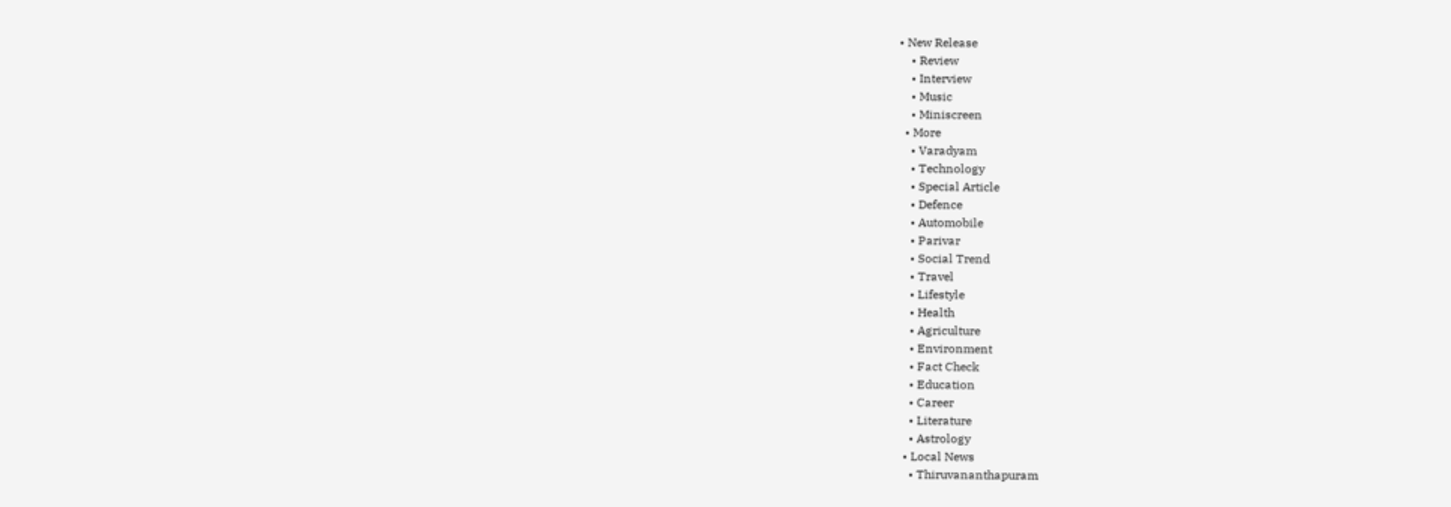• New Release
    • Review
    • Interview
    • Music
    • Miniscreen
  • More
    • Varadyam
    • Technology
    • Special Article
    • Defence
    • Automobile
    • Parivar
    • Social Trend
    • Travel
    • Lifestyle
    • Health
    • Agriculture
    • Environment
    • Fact Check
    • Education
    • Career
    • Literature
    • Astrology
  • Local News
    • Thiruvananthapuram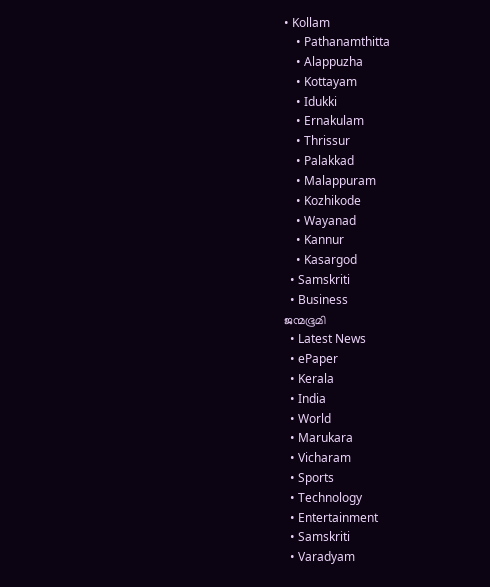• Kollam
    • Pathanamthitta
    • Alappuzha
    • Kottayam
    • Idukki
    • Ernakulam
    • Thrissur
    • Palakkad
    • Malappuram
    • Kozhikode
    • Wayanad
    • Kannur
    • Kasargod
  • Samskriti
  • Business
ജന്മഭൂമി
  • Latest News
  • ePaper
  • Kerala
  • India
  • World
  • Marukara
  • Vicharam
  • Sports
  • Technology
  • Entertainment
  • Samskriti
  • Varadyam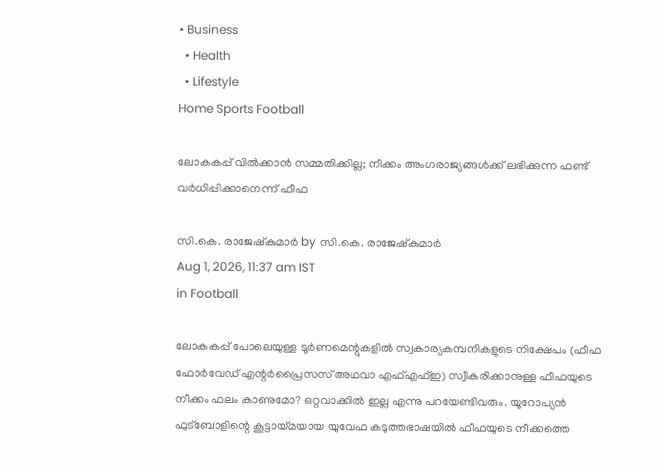• Business
  • Health
  • Lifestyle
Home Sports Football

ലോകകപ്പ് വില്‍ക്കാന്‍ സമ്മതിക്കില്ല; നീക്കം അംഗരാജ്യങ്ങള്‍ക്ക് ലഭിക്കുന്ന ഫണ്ട് വര്‍ധിപ്പിക്കാനെന്ന് ഫീഫ

സി.കെ. രാജേഷ്‌കുമാര്‍ by സി.കെ. രാജേഷ്‌കുമാര്‍
Aug 1, 2026, 11:37 am IST
in Football

ലോകകപ്പ് പോലെയുള്ള ടൂര്‍ണമെന്റുകളില്‍ സ്വകാര്യകമ്പനികളുടെ നിക്ഷേപം (ഫീഫ ഫോര്‍വേഡ് എന്റര്‍പ്രൈസസ് അഥവാ എഫ്എഫ്ഇ) സ്വീകരിക്കാനുള്ള ഫീഫയുടെ നീക്കം ഫലം കാണുമോ? ഒറ്റവാക്കില്‍ ഇല്ല എന്നു പറയേണ്ടിവരും. യൂറോപ്യന്‍ ഫുട്‌ബോളിന്റെ കൂട്ടായ്‌മയായ യുവേഫ കടുത്തഭാഷയില്‍ ഫീഫയുടെ നീക്കത്തെ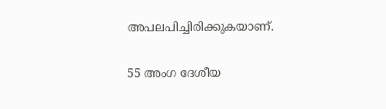അപലപിച്ചിരിക്കുകയാണ്.

55 അംഗ ദേശീയ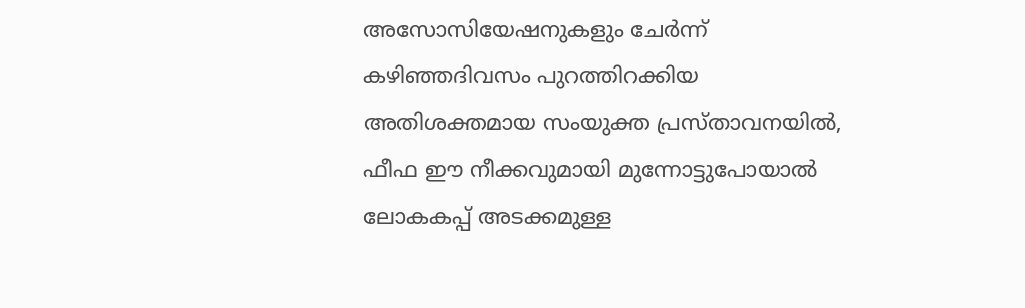അസോസിയേഷനുകളും ചേര്‍ന്ന് കഴിഞ്ഞദിവസം പുറത്തിറക്കിയ അതിശക്തമായ സംയുക്ത പ്രസ്താവനയില്‍, ഫീഫ ഈ നീക്കവുമായി മുന്നോട്ടുപോയാല്‍ ലോകകപ്പ് അടക്കമുള്ള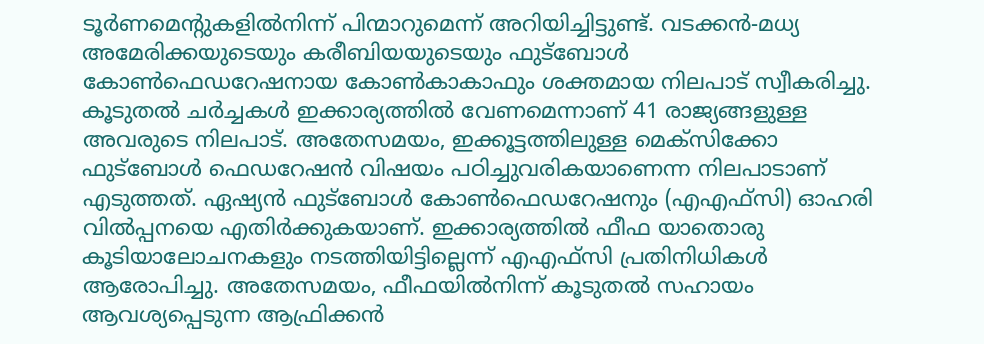ടൂര്‍ണമെന്റുകളില്‍നിന്ന് പിന്മാറുമെന്ന് അറിയിച്ചിട്ടുണ്ട്. വടക്കന്‍-മധ്യ അമേരിക്കയുടെയും കരീബിയയുടെയും ഫുട്‌ബോള്‍ കോണ്‍ഫെഡറേഷനായ കോണ്‍കാകാഫും ശക്തമായ നിലപാട് സ്വീകരിച്ചു. കൂടുതല്‍ ചര്‍ച്ചകള്‍ ഇക്കാര്യത്തില്‍ വേണമെന്നാണ് 41 രാജ്യങ്ങളുള്ള അവരുടെ നിലപാട്. അതേസമയം, ഇക്കൂട്ടത്തിലുള്ള മെക്‌സിക്കോ ഫുട്‌ബോള്‍ ഫെഡറേഷന്‍ വിഷയം പഠിച്ചുവരികയാണെന്ന നിലപാടാണ് എടുത്തത്. ഏഷ്യന്‍ ഫുട്‌ബോള്‍ കോണ്‍ഫെഡറേഷനും (എഎഫ്‌സി) ഓഹരി വില്‍പ്പനയെ എതിര്‍ക്കുകയാണ്. ഇക്കാര്യത്തില്‍ ഫീഫ യാതൊരു കൂടിയാലോചനകളും നടത്തിയിട്ടില്ലെന്ന് എഎഫ്‌സി പ്രതിനിധികള്‍ ആരോപിച്ചു. അതേസമയം, ഫീഫയില്‍നിന്ന് കൂടുതല്‍ സഹായം ആവശ്യപ്പെടുന്ന ആഫ്രിക്കന്‍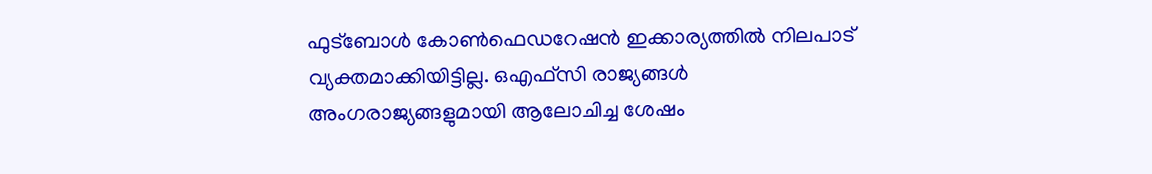ഫുട്‌ബോള്‍ കോണ്‍ഫെഡറേഷന്‍ ഇക്കാര്യത്തില്‍ നിലപാട് വ്യക്തമാക്കിയിട്ടില്ല. ഒഎഫ്‌സി രാജ്യങ്ങള്‍ അംഗരാജ്യങ്ങളുമായി ആലോചിച്ച ശേഷം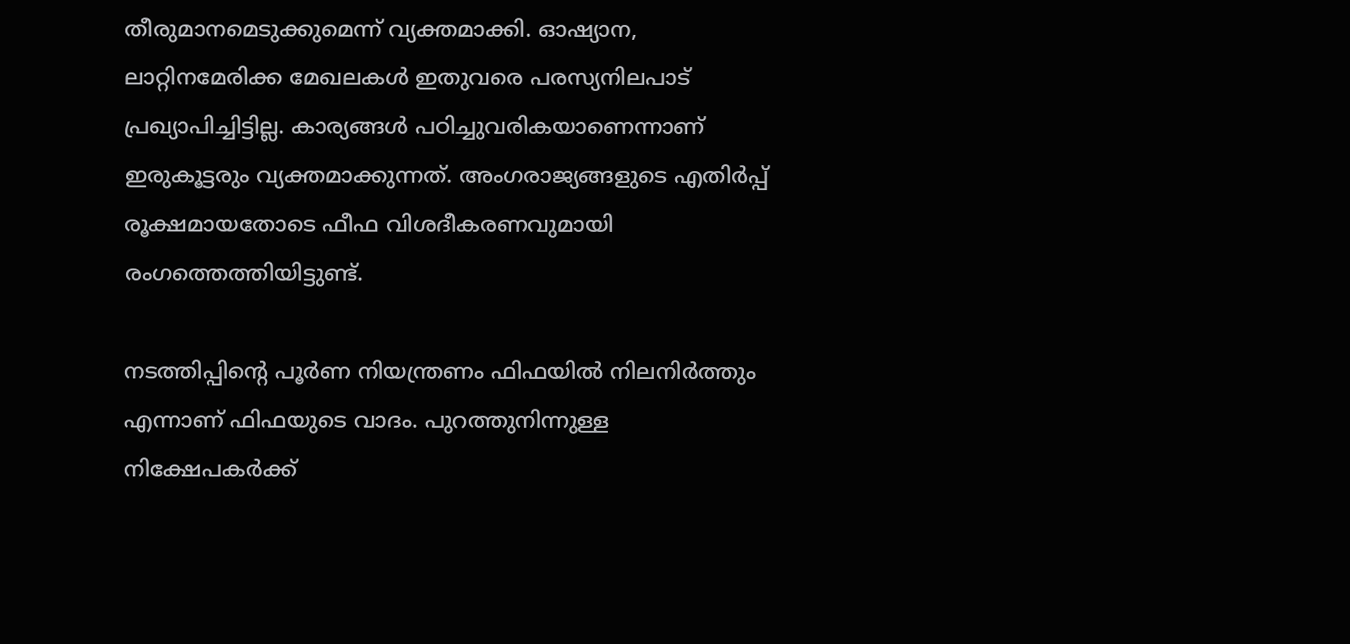തീരുമാനമെടുക്കുമെന്ന് വ്യക്തമാക്കി. ഓഷ്യാന, ലാറ്റിനമേരിക്ക മേഖലകള്‍ ഇതുവരെ പരസ്യനിലപാട് പ്രഖ്യാപിച്ചിട്ടില്ല. കാര്യങ്ങള്‍ പഠിച്ചുവരികയാണെന്നാണ് ഇരുകൂട്ടരും വ്യക്തമാക്കുന്നത്. അംഗരാജ്യങ്ങളുടെ എതിര്‍പ്പ് രൂക്ഷമായതോടെ ഫീഫ വിശദീകരണവുമായി രംഗത്തെത്തിയിട്ടുണ്ട്.

നടത്തിപ്പിന്റെ പൂര്‍ണ നിയന്ത്രണം ഫിഫയില്‍ നിലനിര്‍ത്തും എന്നാണ് ഫിഫയുടെ വാദം. പുറത്തുനിന്നുള്ള നിക്ഷേപകര്‍ക്ക്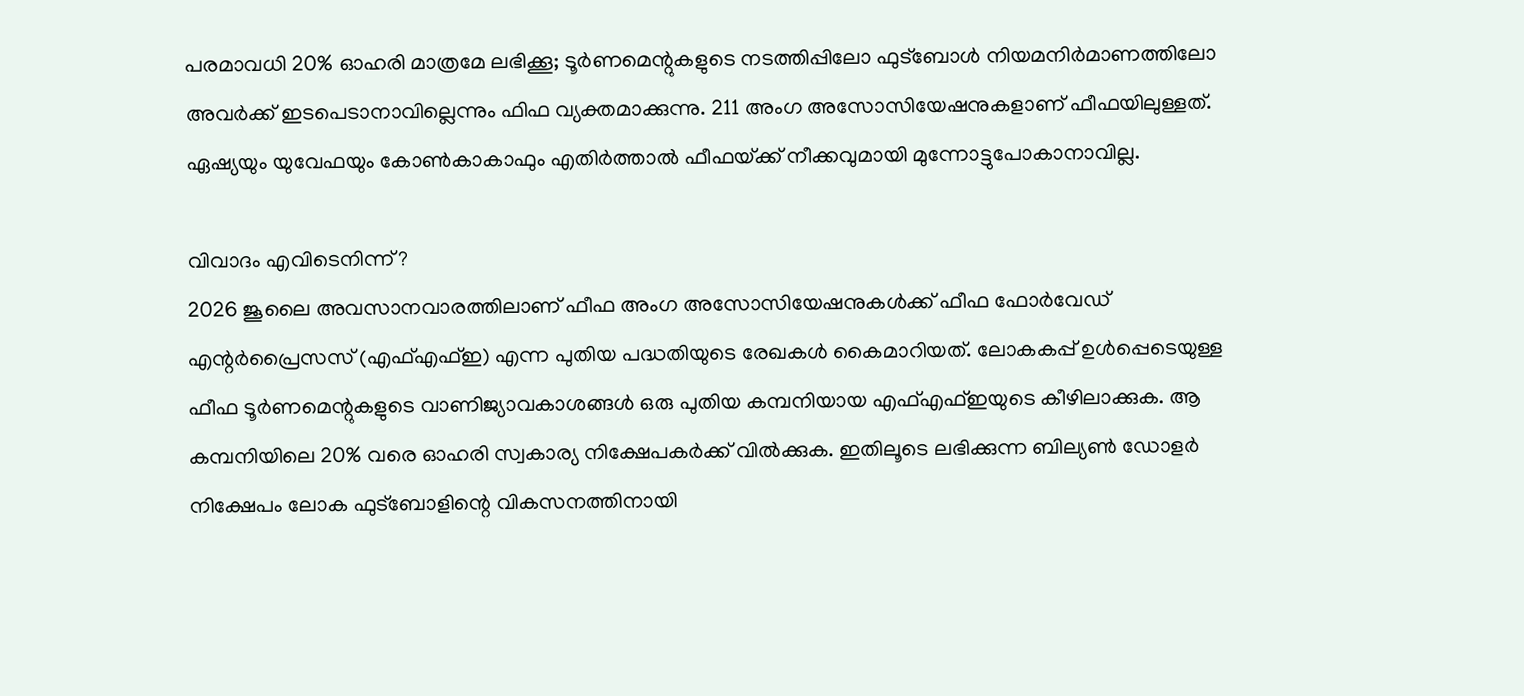പരമാവധി 20% ഓഹരി മാത്രമേ ലഭിക്കൂ; ടൂര്‍ണമെന്റുകളുടെ നടത്തിപ്പിലോ ഫുട്‌ബോള്‍ നിയമനിര്‍മാണത്തിലോ അവര്‍ക്ക് ഇടപെടാനാവില്ലെന്നും ഫിഫ വ്യക്തമാക്കുന്നു. 211 അംഗ അസോസിയേഷനുകളാണ് ഫീഫയിലുള്ളത്. ഏഷ്യയും യുവേഫയും കോണ്‍കാകാഫും എതിര്‍ത്താല്‍ ഫീഫയ്‌ക്ക് നീക്കവുമായി മുന്നോട്ടുപോകാനാവില്ല.

വിവാദം എവിടെനിന്ന്?
2026 ജൂലൈ അവസാനവാരത്തിലാണ് ഫീഫ അംഗ അസോസിയേഷനുകള്‍ക്ക് ഫീഫ ഫോര്‍വേഡ് എന്റര്‍പ്രൈസസ് (എഫ്എഫ്ഇ) എന്ന പുതിയ പദ്ധതിയുടെ രേഖകള്‍ കൈമാറിയത്. ലോകകപ്പ് ഉള്‍പ്പെടെയുള്ള ഫീഫ ടൂര്‍ണമെന്റുകളുടെ വാണിജ്യാവകാശങ്ങള്‍ ഒരു പുതിയ കമ്പനിയായ എഫ്എഫ്ഇയുടെ കീഴിലാക്കുക. ആ കമ്പനിയിലെ 20% വരെ ഓഹരി സ്വകാര്യ നിക്ഷേപകര്‍ക്ക് വില്‍ക്കുക. ഇതിലൂടെ ലഭിക്കുന്ന ബില്യണ്‍ ഡോളര്‍ നിക്ഷേപം ലോക ഫുട്‌ബോളിന്റെ വികസനത്തിനായി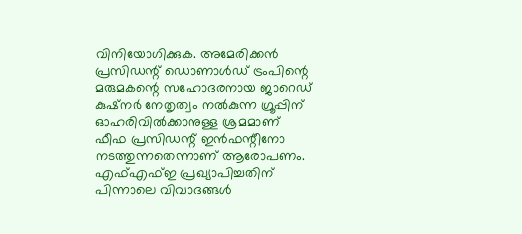വിനിയോഗിക്കുക. അമേരിക്കന്‍ പ്രസിഡന്റ് ഡൊണാള്‍ഡ് ട്രംപിന്റെ മരുമകന്റെ സഹോദരനായ ജാറെഡ് കുഷ്‌നര്‍ നേതൃത്വം നല്‍കുന്ന ഗ്രൂപ്പിന് ഓഹരിവില്‍ക്കാനുള്ള ശ്രമമാണ് ഫീഫ പ്രസിഡന്റ് ഇന്‍ഫന്റീനോ നടത്തുന്നതെന്നാണ് ആരോപണം. എഫ്എഫ്ഇ പ്രഖ്യാപിച്ചതിന് പിന്നാലെ വിവാദങ്ങള്‍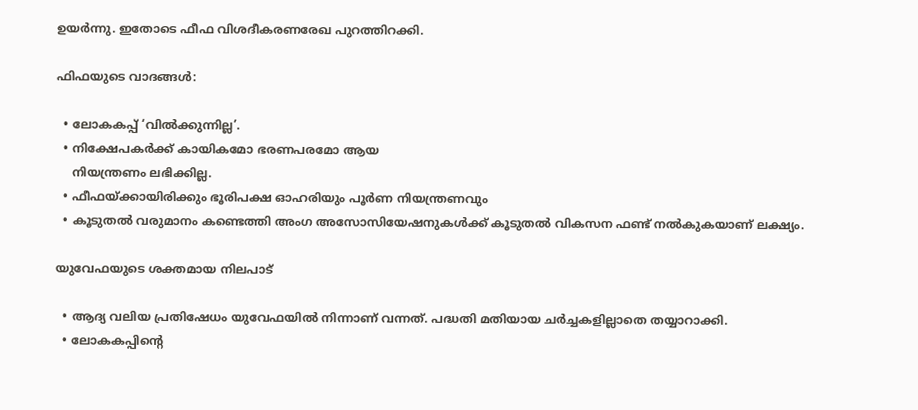ഉയര്‍ന്നു. ഇതോടെ ഫീഫ വിശദീകരണരേഖ പുറത്തിറക്കി.

ഫിഫയുടെ വാദങ്ങള്‍:

  • ലോകകപ്പ് ‘വില്‍ക്കുന്നില്ല’.
  • നിക്ഷേപകര്‍ക്ക് കായികമോ ഭരണപരമോ ആയ
    നിയന്ത്രണം ലഭിക്കില്ല.
  • ഫീഫയ്‌ക്കായിരിക്കും ഭൂരിപക്ഷ ഓഹരിയും പൂര്‍ണ നിയന്ത്രണവും
  • കൂടുതല്‍ വരുമാനം കണ്ടെത്തി അംഗ അസോസിയേഷനുകള്‍ക്ക് കൂടുതല്‍ വികസന ഫണ്ട് നല്‍കുകയാണ് ലക്ഷ്യം.

യുവേഫയുടെ ശക്തമായ നിലപാട്

  • ആദ്യ വലിയ പ്രതിഷേധം യുവേഫയില്‍ നിന്നാണ് വന്നത്. പദ്ധതി മതിയായ ചര്‍ച്ചകളില്ലാതെ തയ്യാറാക്കി.
  • ലോകകപ്പിന്റെ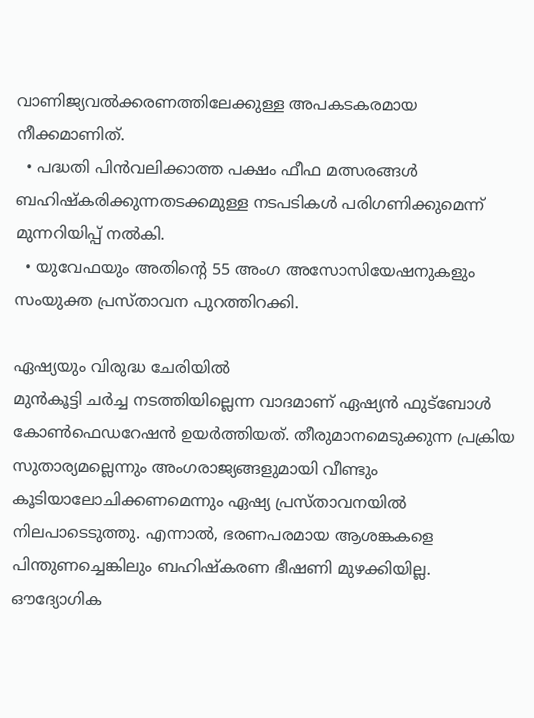വാണിജ്യവല്‍ക്കരണത്തിലേക്കുള്ള അപകടകരമായ നീക്കമാണിത്.
  • പദ്ധതി പിന്‍വലിക്കാത്ത പക്ഷം ഫീഫ മത്സരങ്ങള്‍ ബഹിഷ്‌കരിക്കുന്നതടക്കമുള്ള നടപടികള്‍ പരിഗണിക്കുമെന്ന് മുന്നറിയിപ്പ് നല്‍കി.
  • യുവേഫയും അതിന്റെ 55 അംഗ അസോസിയേഷനുകളും സംയുക്ത പ്രസ്താവന പുറത്തിറക്കി.

ഏഷ്യയും വിരുദ്ധ ചേരിയില്‍
മുന്‍കൂട്ടി ചര്‍ച്ച നടത്തിയില്ലെന്ന വാദമാണ് ഏഷ്യന്‍ ഫുട്‌ബോള്‍ കോണ്‍ഫെഡറേഷന്‍ ഉയര്‍ത്തിയത്. തീരുമാനമെടുക്കുന്ന പ്രക്രിയ സുതാര്യമല്ലെന്നും അംഗരാജ്യങ്ങളുമായി വീണ്ടും കൂടിയാലോചിക്കണമെന്നും ഏഷ്യ പ്രസ്താവനയില്‍ നിലപാടെടുത്തു. എന്നാല്‍, ഭരണപരമായ ആശങ്കകളെ പിന്തുണച്ചെങ്കിലും ബഹിഷ്‌കരണ ഭീഷണി മുഴക്കിയില്ല. ഔദ്യോഗിക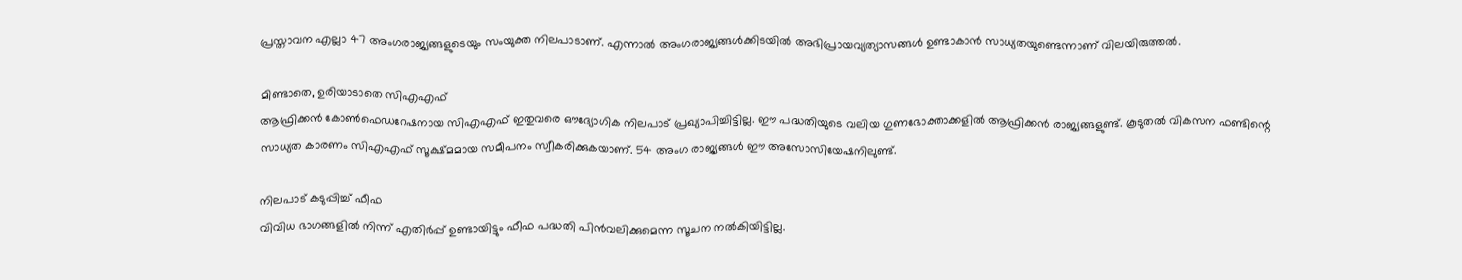പ്രസ്താവന എല്ലാ 47 അംഗരാജ്യങ്ങളുടെയും സംയുക്ത നിലപാടാണ്. എന്നാല്‍ അംഗരാജ്യങ്ങള്‍ക്കിടയില്‍ അഭിപ്രായവ്യത്യാസങ്ങള്‍ ഉണ്ടാകാന്‍ സാധ്യതയുണ്ടെന്നാണ് വിലയിരുത്തല്‍.

മിണ്ടാതെ, ഉരിയാടാതെ സിഎഎഫ്
ആഫ്രിക്കന്‍ കോണ്‍ഫെഡറേഷനായ സിഎഎഫ് ഇതുവരെ ഔദ്യോഗിക നിലപാട് പ്രഖ്യാപിച്ചിട്ടില്ല. ഈ പദ്ധതിയുടെ വലിയ ഗുണഭോക്താക്കളില്‍ ആഫ്രിക്കന്‍ രാജ്യങ്ങളുണ്ട്. കൂടുതല്‍ വികസന ഫണ്ടിന്റെ സാധ്യത കാരണം സിഎഎഫ് സൂക്ഷ്മമായ സമീപനം സ്വീകരിക്കുകയാണ്. 54 അംഗ രാജ്യങ്ങള്‍ ഈ അസോസിയേഷനിലുണ്ട്.

നിലപാട് കടുപ്പിച്ച് ഫീഫ
വിവിധ ഭാഗങ്ങളില്‍ നിന്ന് എതിര്‍പ്പ് ഉണ്ടായിട്ടും ഫീഫ പദ്ധതി പിന്‍വലിക്കുമെന്ന സൂചന നല്‍കിയിട്ടില്ല.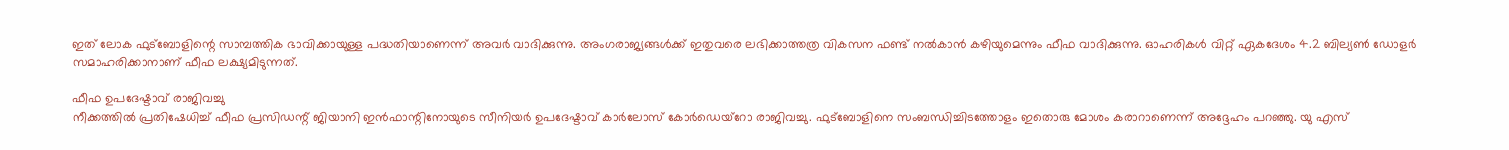ഇത് ലോക ഫുട്‌ബോളിന്റെ സാമ്പത്തിക ഭാവിക്കായുള്ള പദ്ധതിയാണെന്ന് അവര്‍ വാദിക്കുന്നു. അംഗരാജ്യങ്ങള്‍ക്ക് ഇതുവരെ ലഭിക്കാത്തത്ര വികസന ഫണ്ട് നല്‍കാന്‍ കഴിയുമെന്നും ഫീഫ വാദിക്കുന്നു. ഓഹരികള്‍ വിറ്റ് ഏകദേശം 4.2 ബില്യണ്‍ ഡോളര്‍ സമാഹരിക്കാനാണ് ഫീഫ ലക്ഷ്യമിടുന്നത്.

ഫീഫ ഉപദേഷ്ടാവ് രാജിവച്ചു
നീക്കത്തില്‍ പ്രതിഷേധിച്ച് ഫീഫ പ്രസിഡന്റ് ജിയാനി ഇന്‍ഫാന്റിനോയുടെ സീനിയര്‍ ഉപദേഷ്ടാവ് കാര്‍ലോസ് കോര്‍ഡെയ്‌റോ രാജിവച്ചു. ഫുട്ബോളിനെ സംബന്ധിച്ചിടത്തോളം ഇതൊരു മോശം കരാറാണെന്ന് അദ്ദേഹം പറഞ്ഞു. യു എസ്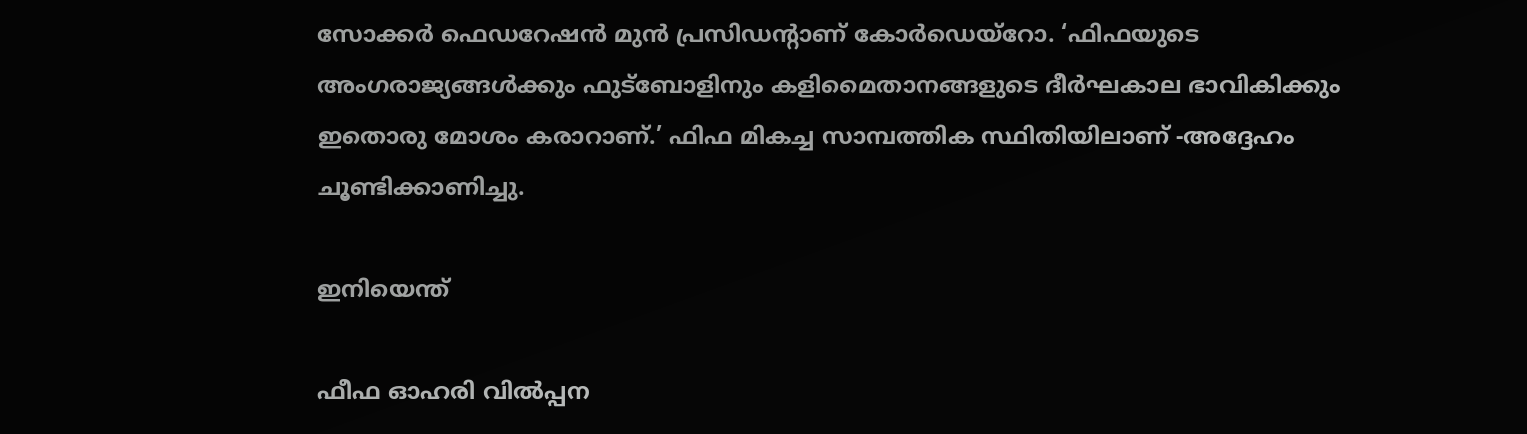സോക്കര്‍ ഫെഡറേഷന്‍ മുന്‍ പ്രസിഡന്റാണ് കോര്‍ഡെയ്‌റോ. ‘ഫിഫയുടെ അംഗരാജ്യങ്ങള്‍ക്കും ഫുട്ബോളിനും കളിമൈതാനങ്ങളുടെ ദീര്‍ഘകാല ഭാവികിക്കും ഇതൊരു മോശം കരാറാണ്.’ ഫിഫ മികച്ച സാമ്പത്തിക സ്ഥിതിയിലാണ് -അദ്ദേഹം ചൂണ്ടിക്കാണിച്ചു.

ഇനിയെന്ത്

ഫീഫ ഓഹരി വില്‍പ്പന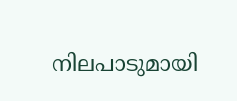നിലപാടുമായി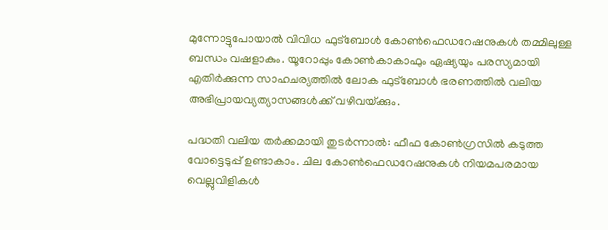മുന്നോട്ടുപോയാല്‍ വിവിധ ഫുട്‌ബോള്‍ കോണ്‍ഫെഡറേഷനുകള്‍ തമ്മിലുള്ള ബന്ധം വഷളാകും. യൂറോപ്പും കോണ്‍കാകാഫും ഏഷ്യയും പരസ്യമായി എതിര്‍ക്കുന്ന സാഹചര്യത്തില്‍ ലോക ഫുട്‌ബോള്‍ ഭരണത്തില്‍ വലിയ അഭിപ്രായവ്യത്യാസങ്ങള്‍ക്ക് വഴിവയ്‌ക്കും.

പദ്ധതി വലിയ തര്‍ക്കമായി തുടര്‍ന്നാല്‍: ഫീഫ കോണ്‍ഗ്രസില്‍ കടുത്ത വോട്ടെടുപ്പ് ഉണ്ടാകാം. ചില കോണ്‍ഫെഡറേഷനുകള്‍ നിയമപരമായ വെല്ലുവിളികള്‍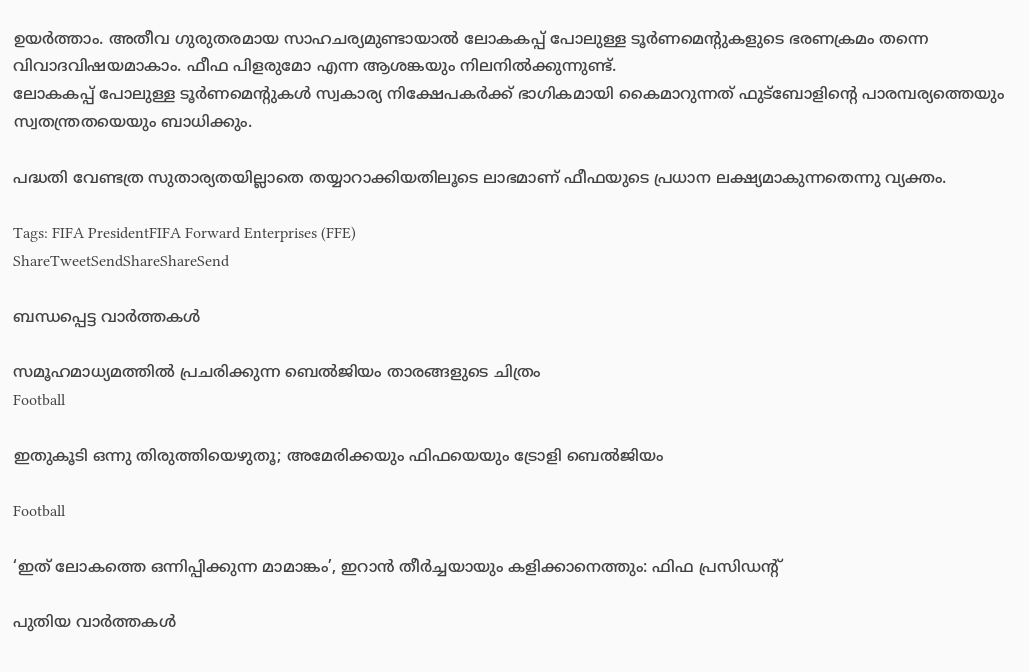ഉയര്‍ത്താം. അതീവ ഗുരുതരമായ സാഹചര്യമുണ്ടായാല്‍ ലോകകപ്പ് പോലുള്ള ടൂര്‍ണമെന്റുകളുടെ ഭരണക്രമം തന്നെ വിവാദവിഷയമാകാം. ഫീഫ പിളരുമോ എന്ന ആശങ്കയും നിലനില്‍ക്കുന്നുണ്ട്.
ലോകകപ്പ് പോലുള്ള ടൂര്‍ണമെന്റുകള്‍ സ്വകാര്യ നിക്ഷേപകര്‍ക്ക് ഭാഗികമായി കൈമാറുന്നത് ഫുട്‌ബോളിന്റെ പാരമ്പര്യത്തെയും സ്വതന്ത്രതയെയും ബാധിക്കും.

പദ്ധതി വേണ്ടത്ര സുതാര്യതയില്ലാതെ തയ്യാറാക്കിയതിലൂടെ ലാഭമാണ് ഫീഫയുടെ പ്രധാന ലക്ഷ്യമാകുന്നതെന്നു വ്യക്തം.

Tags: FIFA PresidentFIFA Forward Enterprises (FFE)
ShareTweetSendShareShareSend

ബന്ധപ്പെട്ട വാര്‍ത്തകള്‍

സമൂഹമാധ്യമത്തില്‍ പ്രചരിക്കുന്ന ബെല്‍ജിയം താരങ്ങളുടെ ചിത്രം
Football

ഇതുകൂടി ഒന്നു തിരുത്തിയെഴുതൂ; അമേരിക്കയും ഫിഫയെയും ട്രോളി ബെല്‍ജിയം

Football

‘ഇത് ലോകത്തെ ഒന്നിപ്പിക്കുന്ന മാമാങ്കം’, ഇറാന്‍ തീര്‍ച്ചയായും കളിക്കാനെത്തും: ഫിഫ പ്രസിഡന്റ്

പുതിയ വാര്‍ത്തകള്‍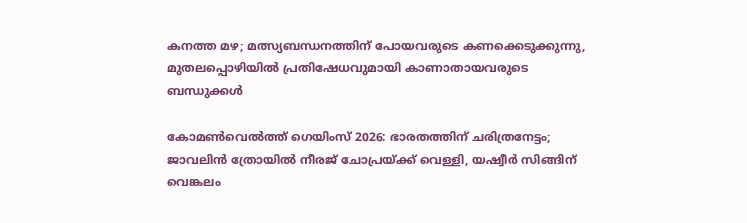കനത്ത മഴ; മത്സ്യബന്ധനത്തിന് പോയവരുടെ കണക്കെടുക്കുന്നു, മുതലപ്പൊഴിയിൽ പ്രതിഷേധവുമായി കാണാതായവരുടെ ബന്ധുക്കൾ

കോമണ്‍വെല്‍ത്ത് ഗെയിംസ് 2026: ഭാരതത്തിന് ചരിത്രനേട്ടം; ജാവലിന്‍ ത്രോയില്‍ നീരജ് ചോപ്രയ്‌ക്ക് വെള്ളി, യഷ്വീര്‍ സിങ്ങിന് വെങ്കലം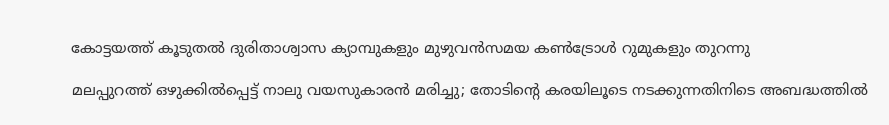കോട്ടയത്ത് കൂടുതല്‍ ദുരിതാശ്വാസ ക്യാമ്പുകളും മുഴുവന്‍സമയ കണ്‍ട്രോള്‍ റുമുകളും തുറന്നു

മലപ്പുറത്ത് ഒഴുക്കില്‍പ്പെട്ട് നാലു വയസുകാരന്‍ മരിച്ചു; തോടിന്റെ കരയിലൂടെ നടക്കുന്നതിനിടെ അബദ്ധത്തിൽ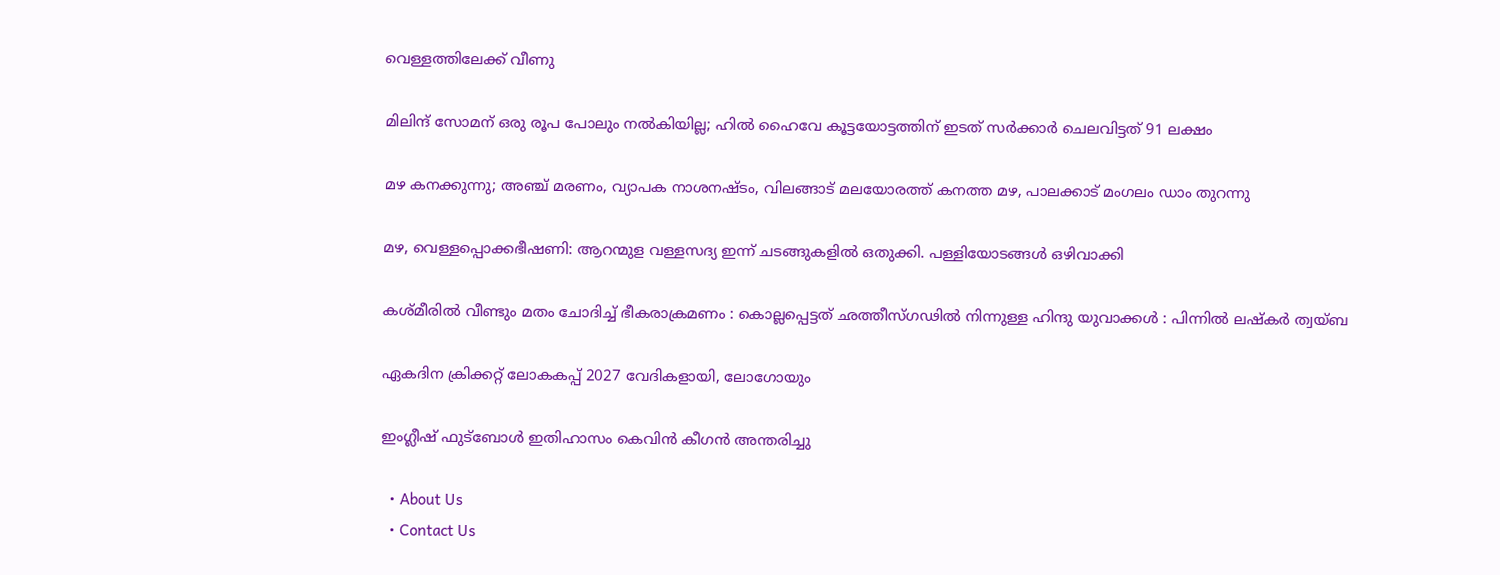വെള്ളത്തിലേക്ക് വീണു

മിലിന്ദ് സോമന് ഒരു രൂപ പോലും നല്‍കിയില്ല; ഹില്‍ ഹൈവേ കൂട്ടയോട്ടത്തിന് ഇടത് സര്‍ക്കാര്‍ ചെലവിട്ടത് 91 ലക്ഷം

മഴ കനക്കുന്നു; അഞ്ച് മരണം, വ്യാപക നാശനഷ്ടം, വിലങ്ങാട് മലയോരത്ത് കനത്ത മഴ, പാലക്കാട് മംഗലം ഡാം തുറന്നു

മഴ, വെള്ളപ്പൊക്കഭീഷണി: ആറന്മുള വള്ളസദ്യ ഇന്ന് ചടങ്ങുകളില്‍ ഒതുക്കി. പള്ളിയോടങ്ങള്‍ ഒഴിവാക്കി

കശ്മീരിൽ വീണ്ടും മതം ചോദിച്ച് ഭീകരാക്രമണം : കൊല്ലപ്പെട്ടത് ഛത്തീസ്ഗഢിൽ നിന്നുള്ള ഹിന്ദു യുവാക്കൾ : പിന്നിൽ ലഷ്കർ ത്വയ്ബ

ഏകദിന ക്രിക്കറ്റ് ലോകകപ്പ് 2027 വേദികളായി, ലോഗോയും

ഇംഗ്ലീഷ് ഫുട്‌ബോള്‍ ഇതിഹാസം കെവിന്‍ കീഗന്‍ അന്തരിച്ചു

  • About Us
  • Contact Us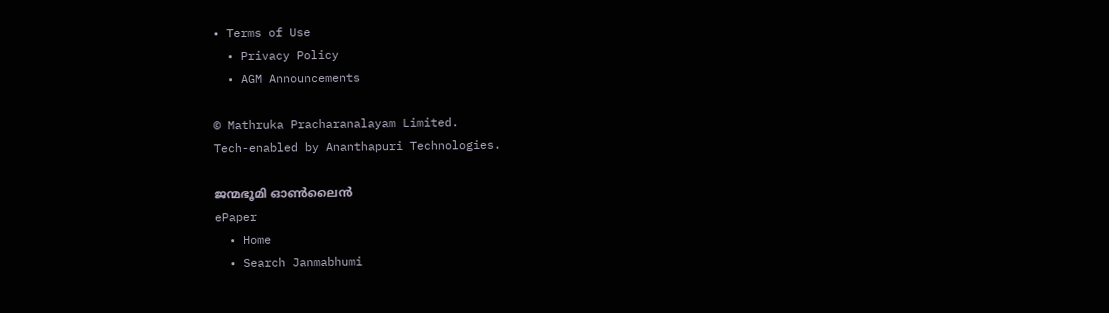• Terms of Use
  • Privacy Policy
  • AGM Announcements

© Mathruka Pracharanalayam Limited.
Tech-enabled by Ananthapuri Technologies.

ജന്മഭൂമി ഓണ്‍ലൈന്‍
ePaper
  • Home
  • Search Janmabhumi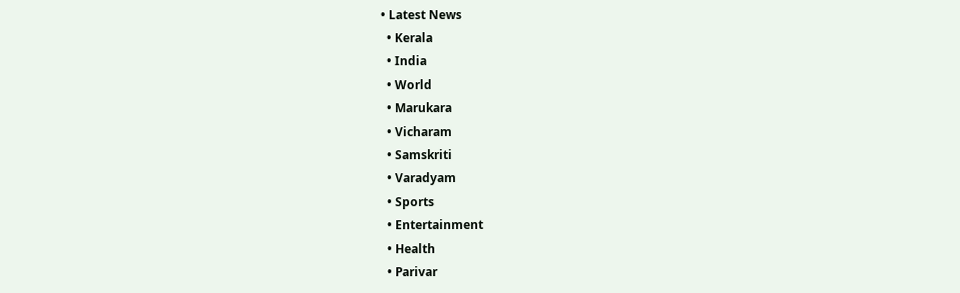• Latest News
  • Kerala
  • India
  • World
  • Marukara
  • Vicharam
  • Samskriti
  • Varadyam
  • Sports
  • Entertainment
  • Health
  • Parivar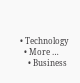• Technology
  • More …
    • Business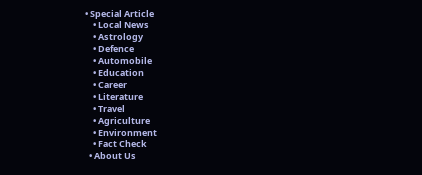• Special Article
    • Local News
    • Astrology
    • Defence
    • Automobile
    • Education
    • Career
    • Literature
    • Travel
    • Agriculture
    • Environment
    • Fact Check
  • About Us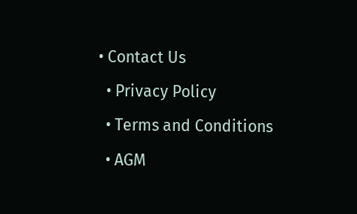• Contact Us
  • Privacy Policy
  • Terms and Conditions
  • AGM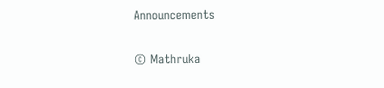Announcements

© Mathruka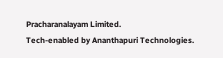Pracharanalayam Limited.
Tech-enabled by Ananthapuri Technologies.